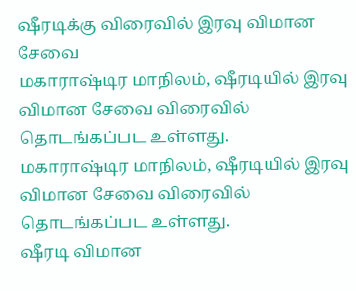ஷீரடிக்கு விரைவில் இரவு விமான சேவை
மகாராஷ்டிர மாநிலம், ஷீரடியில் இரவு விமான சேவை விரைவில் தொடங்கப்பட உள்ளது.
மகாராஷ்டிர மாநிலம், ஷீரடியில் இரவு விமான சேவை விரைவில் தொடங்கப்பட உள்ளது.
ஷீரடி விமான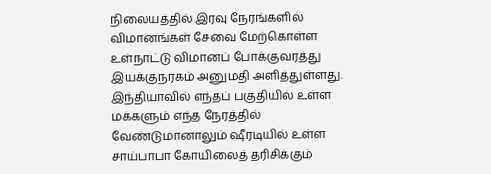நிலையத்தில் இரவு நேரங்களில் விமானங்கள் சேவை மேற்கொள்ள உள்நாட்டு விமானப் போக்குவரத்து இயக்குநரகம் அனுமதி அளித்துள்ளது.
இந்தியாவில் எந்தப் பகுதியில் உள்ள மக்களும் எந்த நேரத்தில் வேண்டுமானாலும் ஷீரடியில் உள்ள சாய்பாபா கோயிலைத் தரிசிக்கும்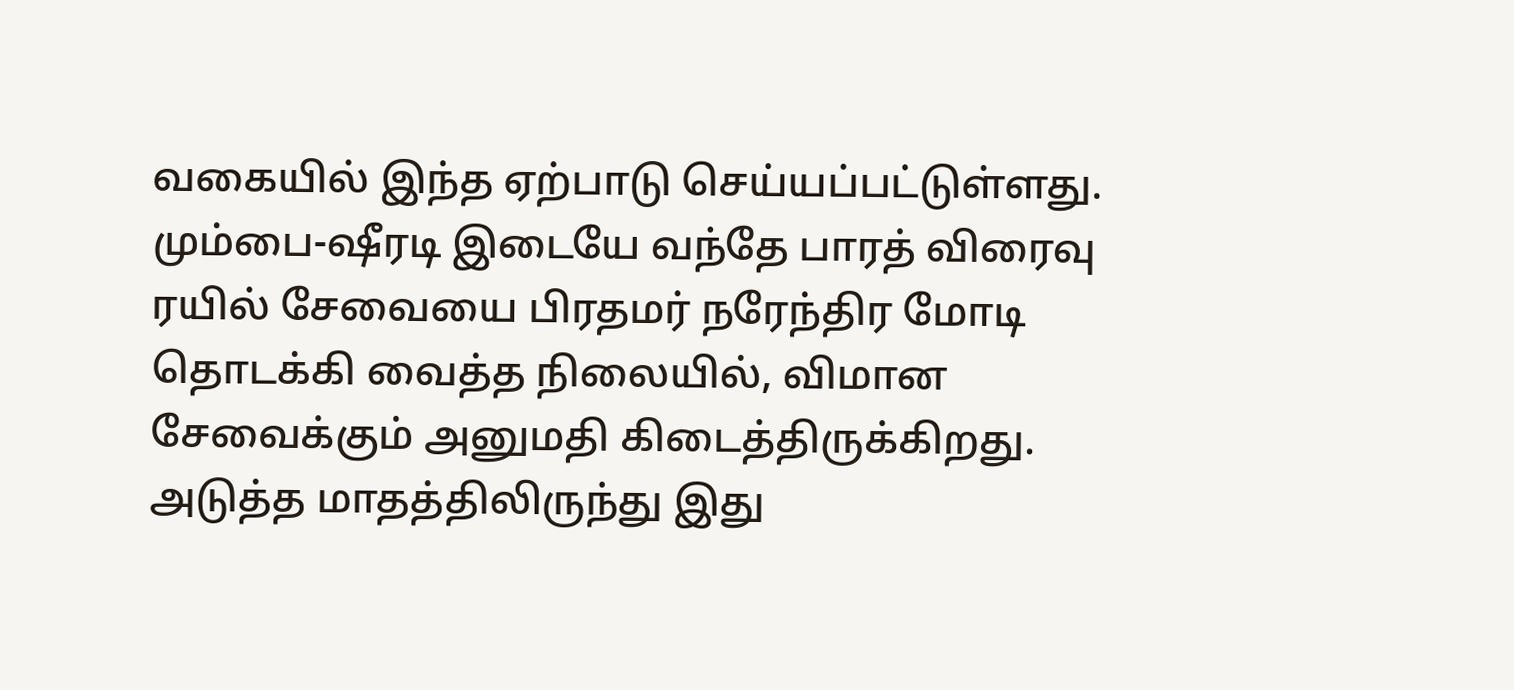வகையில் இந்த ஏற்பாடு செய்யப்பட்டுள்ளது.
மும்பை-ஷீரடி இடையே வந்தே பாரத் விரைவு ரயில் சேவையை பிரதமர் நரேந்திர மோடி தொடக்கி வைத்த நிலையில், விமான சேவைக்கும் அனுமதி கிடைத்திருக்கிறது. அடுத்த மாதத்திலிருந்து இது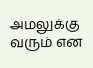அமலுக்கு வரும் என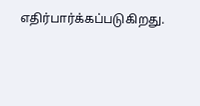எதிர்பார்க்கப்படுகிறது.